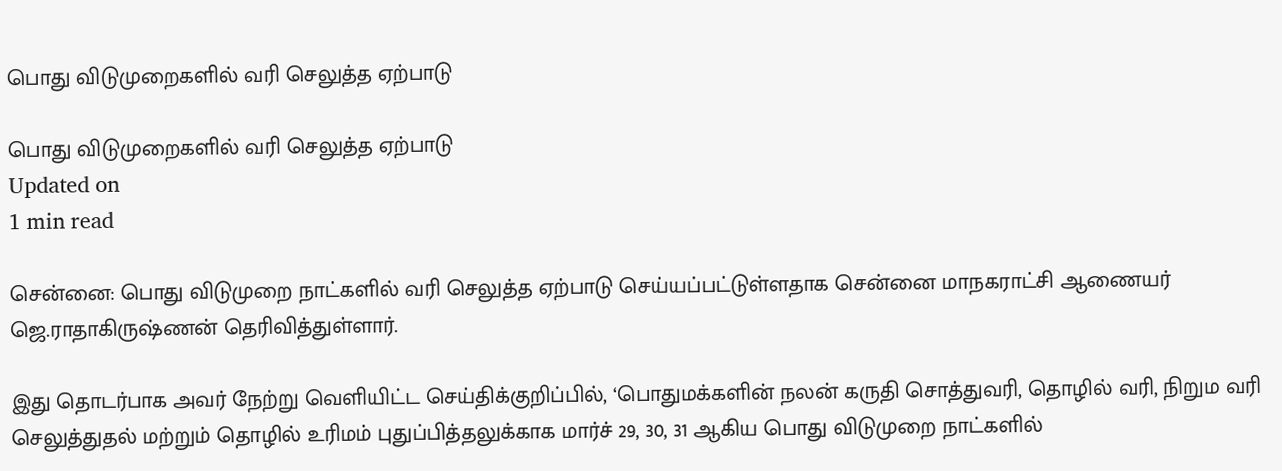பொது விடுமுறைகளில் வரி செலுத்த ஏற்பாடு

பொது விடுமுறைகளில் வரி செலுத்த ஏற்பாடு
Updated on
1 min read

சென்னை: பொது விடுமுறை நாட்களில் வரி செலுத்த ஏற்பாடு செய்யப்பட்டுள்ளதாக சென்னை மாநகராட்சி ஆணையர் ஜெ.ராதாகிருஷ்ணன் தெரிவித்துள்ளார்.

இது தொடர்பாக அவர் நேற்று வெளியிட்ட செய்திக்குறிப்பில், ‘பொதுமக்களின் நலன் கருதி சொத்துவரி, தொழில் வரி, நிறும வரி செலுத்துதல் மற்றும் தொழில் உரிமம் புதுப்பித்தலுக்காக மார்ச் 29, 30, 31 ஆகிய பொது விடுமுறை நாட்களில்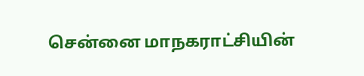சென்னை மாநகராட்சியின்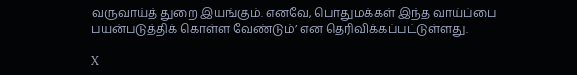வருவாய்த் துறை இயங்கும். எனவே, பொதுமக்கள் இந்த வாய்ப்பை பயன்படுத்திக் கொள்ள வேண்டும்’ என தெரிவிக்கப்பட்டுள்ளது.

X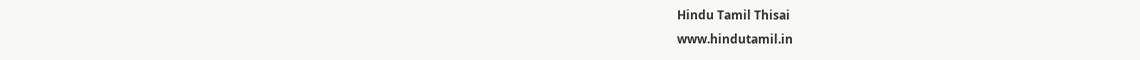Hindu Tamil Thisai
www.hindutamil.in